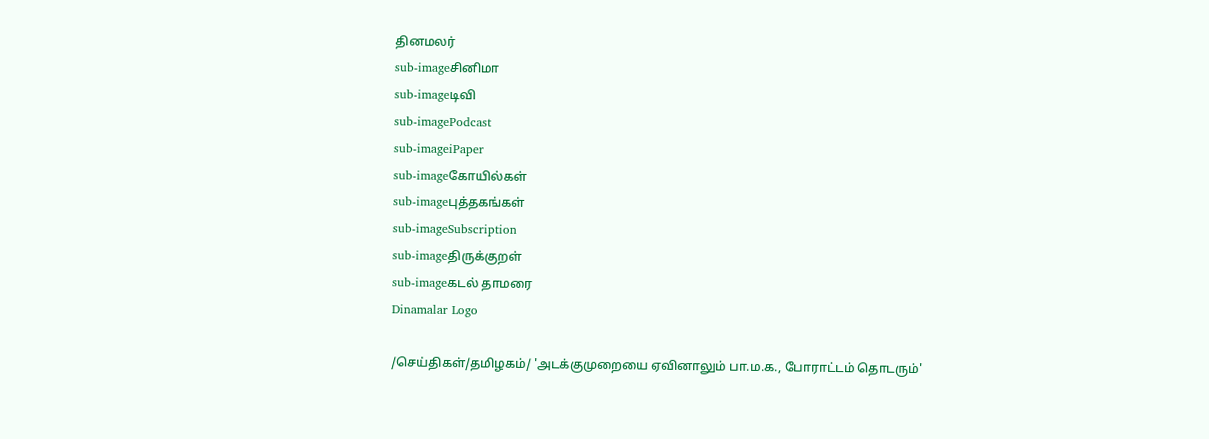தினமலர்
sub-imageசினிமா
sub-imageடிவி
sub-imagePodcast
sub-imageiPaper
sub-imageகோயில்கள்
sub-imageபுத்தகங்கள்
sub-imageSubscription
sub-imageதிருக்குறள்
sub-imageகடல் தாமரை
Dinamalar Logo

/செய்திகள்/தமிழகம்/ 'அடக்குமுறையை ஏவினாலும் பா.ம.க., போராட்டம் தொடரும்'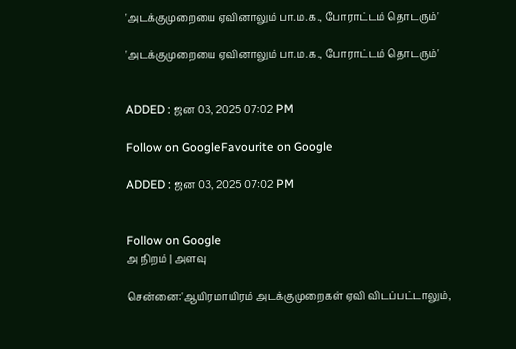'அடக்குமுறையை ஏவினாலும் பா.ம.க., போராட்டம் தொடரும்'

'அடக்குமுறையை ஏவினாலும் பா.ம.க., போராட்டம் தொடரும்'


ADDED : ஜன 03, 2025 07:02 PM

Follow on GoogleFavourite on Google

ADDED : ஜன 03, 2025 07:02 PM


Follow on Google
அ நிறம் | அளவு

சென்னை:'ஆயிரமாயிரம் அடக்குமுறைகள் ஏவி விடப்பட்டாலும்,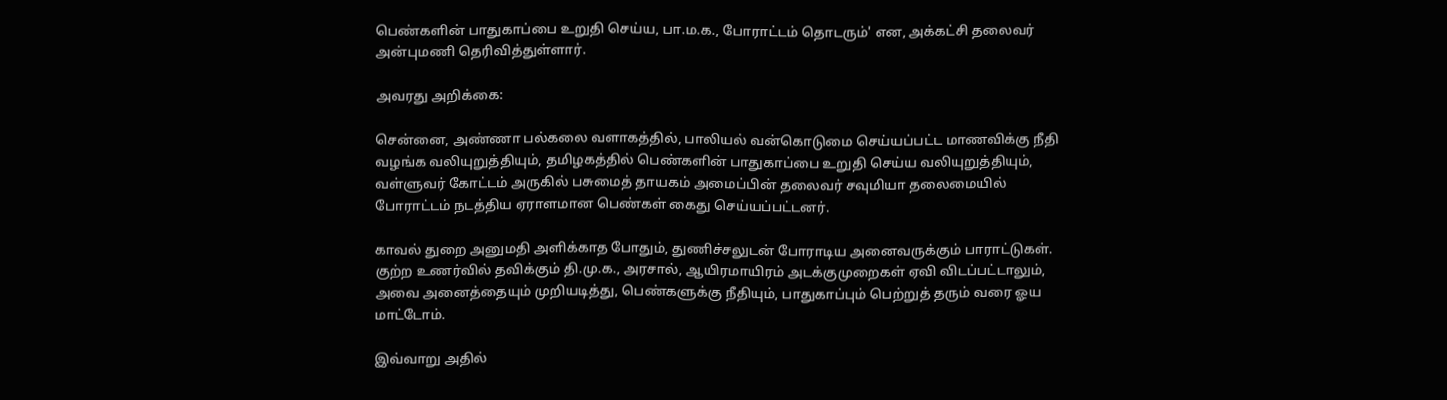பெண்களின் பாதுகாப்பை உறுதி செய்ய, பா.ம.க., போராட்டம் தொடரும்' என, அக்கட்சி தலைவர் அன்புமணி தெரிவித்துள்ளார்.

அவரது அறிக்கை:

சென்னை, அண்ணா பல்கலை வளாகத்தில், பாலியல் வன்கொடுமை செய்யப்பட்ட மாணவிக்கு நீதி வழங்க வலியுறுத்தியும், தமிழகத்தில் பெண்களின் பாதுகாப்பை உறுதி செய்ய வலியுறுத்தியும், வள்ளுவர் கோட்டம் அருகில் பசுமைத் தாயகம் அமைப்பின் தலைவர் சவுமியா தலைமையில் போராட்டம் நடத்திய ஏராளமான பெண்கள் கைது செய்யப்பட்டனர்.

காவல் துறை அனுமதி அளிக்காத போதும், துணிச்சலுடன் போராடிய அனைவருக்கும் பாராட்டுகள். குற்ற உணர்வில் தவிக்கும் தி.மு.க., அரசால், ஆயிரமாயிரம் அடக்குமுறைகள் ஏவி விடப்பட்டாலும், அவை அனைத்தையும் முறியடித்து, பெண்களுக்கு நீதியும், பாதுகாப்பும் பெற்றுத் தரும் வரை ஓய மாட்டோம்.

இவ்வாறு அதில்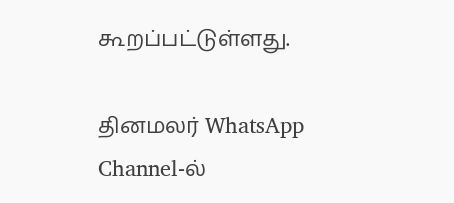கூறப்பட்டுள்ளது.

தினமலர் WhatsApp Channel-ல்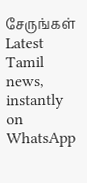சேருங்கள்
Latest Tamil news, instantly on WhatsApp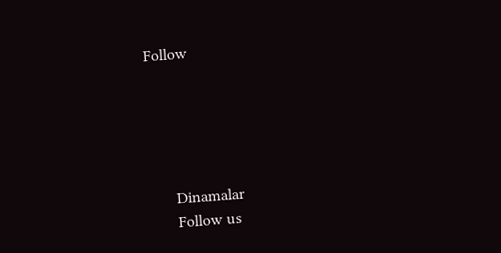Follow





      Dinamalar
      Follow us